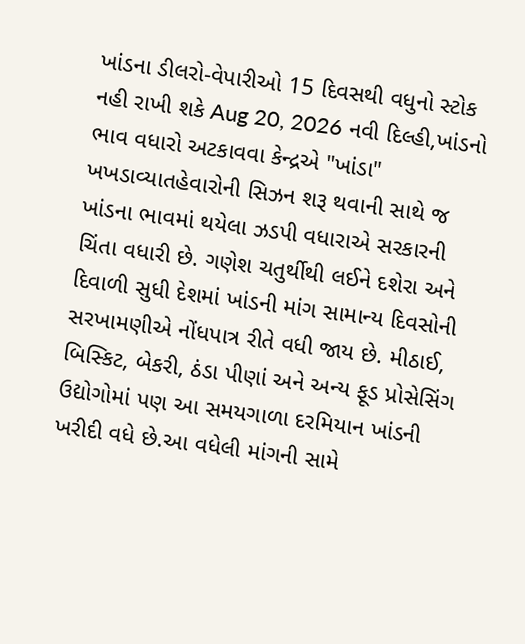ખાંડના ડીલરો-વેપારીઓ 15 દિવસથી વધુનો સ્ટોક નહી રાખી શકે Aug 20, 2026 નવી દિલ્હી,ખાંડનો ભાવ વધારો અટકાવવા કેન્દ્રએ "ખાંડા" ખખડાવ્યાતહેવારોની સિઝન શરૂ થવાની સાથે જ ખાંડના ભાવમાં થયેલા ઝડપી વધારાએ સરકારની ચિંતા વધારી છે. ગણેશ ચતુર્થીથી લઈને દશેરા અને દિવાળી સુધી દેશમાં ખાંડની માંગ સામાન્ય દિવસોની સરખામણીએ નોંધપાત્ર રીતે વધી જાય છે. મીઠાઈ, બિસ્કિટ, બેકરી, ઠંડા પીણાં અને અન્ય ફૂડ પ્રોસેસિંગ ઉદ્યોગોમાં પણ આ સમયગાળા દરમિયાન ખાંડની ખરીદી વધે છે.આ વધેલી માંગની સામે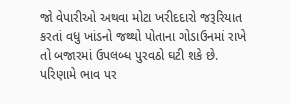જો વેપારીઓ અથવા મોટા ખરીદદારો જરૂરિયાત કરતાં વધુ ખાંડનો જથ્થો પોતાના ગોડાઉનમાં રાખે તો બજારમાં ઉપલબ્ધ પુરવઠો ઘટી શકે છે. પરિણામે ભાવ પર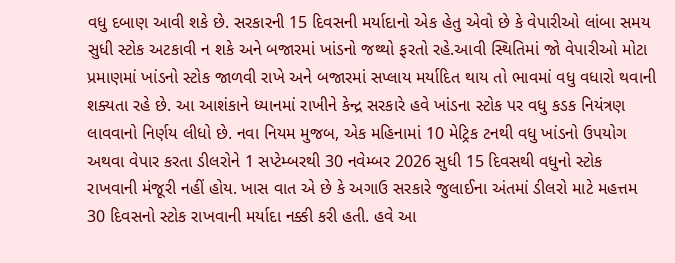વધુ દબાણ આવી શકે છે. સરકારની 15 દિવસની મર્યાદાનો એક હેતુ એવો છે કે વેપારીઓ લાંબા સમય સુધી સ્ટોક અટકાવી ન શકે અને બજારમાં ખાંડનો જથ્થો ફરતો રહે.આવી સ્થિતિમાં જો વેપારીઓ મોટા પ્રમાણમાં ખાંડનો સ્ટોક જાળવી રાખે અને બજારમાં સપ્લાય મર્યાદિત થાય તો ભાવમાં વધુ વધારો થવાની શક્યતા રહે છે. આ આશંકાને ધ્યાનમાં રાખીને કેન્દ્ર સરકારે હવે ખાંડના સ્ટોક પર વધુ કડક નિયંત્રણ લાવવાનો નિર્ણય લીધો છે. નવા નિયમ મુજબ, એક મહિનામાં 10 મેટ્રિક ટનથી વધુ ખાંડનો ઉપયોગ અથવા વેપાર કરતા ડીલરોને 1 સપ્ટેમ્બરથી 30 નવેમ્બર 2026 સુધી 15 દિવસથી વધુનો સ્ટોક રાખવાની મંજૂરી નહીં હોય. ખાસ વાત એ છે કે અગાઉ સરકારે જુલાઈના અંતમાં ડીલરો માટે મહત્તમ 30 દિવસનો સ્ટોક રાખવાની મર્યાદા નક્કી કરી હતી. હવે આ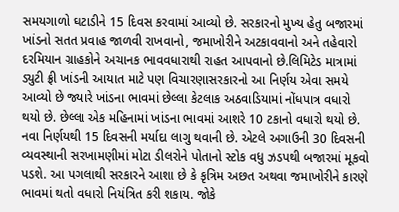સમયગાળો ઘટાડીને 15 દિવસ કરવામાં આવ્યો છે. સરકારનો મુખ્ય હેતુ બજારમાં ખાંડનો સતત પ્રવાહ જાળવી રાખવાનો, જમાખોરીને અટકાવવાનો અને તહેવારો દરમિયાન ગ્રાહકોને અચાનક ભાવવધારાથી રાહત આપવાનો છે.લિમિટેડ માત્રામાં ડ્યુટી ફ્રી ખાંડની આયાત માટે પણ વિચારણાસરકારનો આ નિર્ણય એવા સમયે આવ્યો છે જ્યારે ખાંડના ભાવમાં છેલ્લા કેટલાક અઠવાડિયામાં નોંધપાત્ર વધારો થયો છે. છેલ્લા એક મહિનામાં ખાંડના ભાવમાં આશરે 10 ટકાનો વધારો થયો છે. નવા નિર્ણયથી 15 દિવસની મર્યાદા લાગુ થવાની છે. એટલે અગાઉની 30 દિવસની વ્યવસ્થાની સરખામણીમાં મોટા ડીલરોને પોતાનો સ્ટોક વધુ ઝડપથી બજારમાં મૂકવો પડશે. આ પગલાથી સરકારને આશા છે કે કૃત્રિમ અછત અથવા જમાખોરીને કારણે ભાવમાં થતો વધારો નિયંત્રિત કરી શકાય. જોકે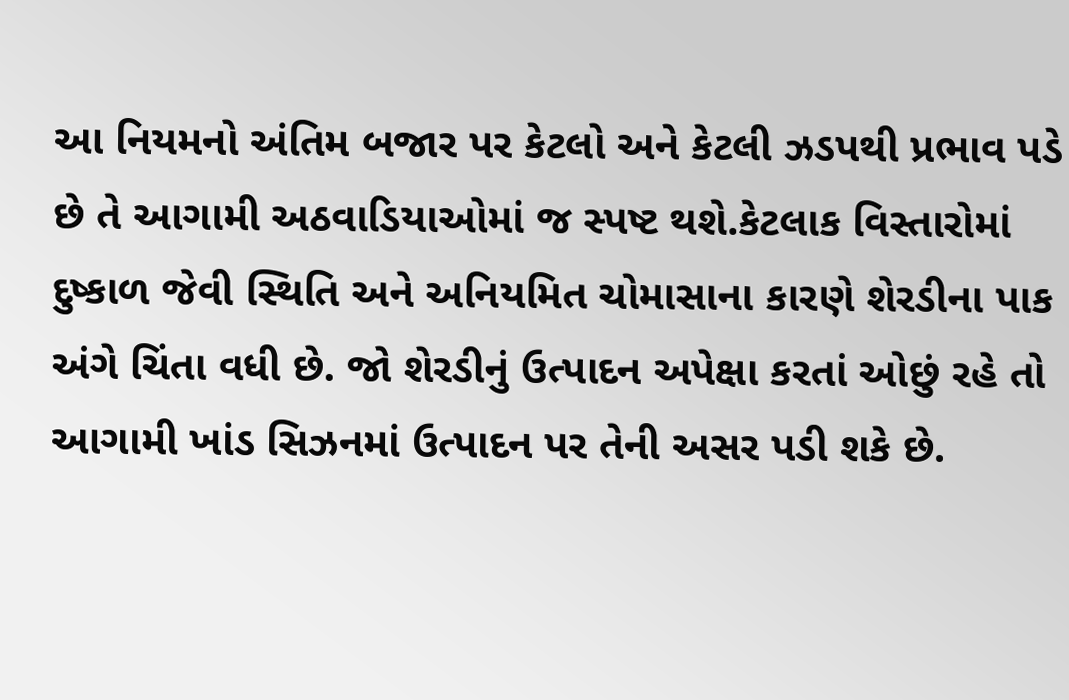આ નિયમનો અંતિમ બજાર પર કેટલો અને કેટલી ઝડપથી પ્રભાવ પડે છે તે આગામી અઠવાડિયાઓમાં જ સ્પષ્ટ થશે.કેટલાક વિસ્તારોમાં દુષ્કાળ જેવી સ્થિતિ અને અનિયમિત ચોમાસાના કારણે શેરડીના પાક અંગે ચિંતા વધી છે. જો શેરડીનું ઉત્પાદન અપેક્ષા કરતાં ઓછું રહે તો આગામી ખાંડ સિઝનમાં ઉત્પાદન પર તેની અસર પડી શકે છે.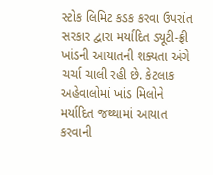સ્ટોક લિમિટ કડક કરવા ઉપરાંત સરકાર દ્વારા મર્યાદિત ડ્યૂટી-ફ્રી ખાંડની આયાતની શક્યતા અંગે ચર્ચા ચાલી રહી છે. કેટલાક અહેવાલોમાં ખાંડ મિલોને મર્યાદિત જથ્થામાં આયાત કરવાની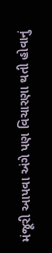મંજૂરી આપવા અંગે પણ વિચારણા થતી હોવાનું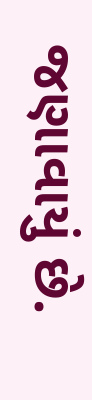જણાવાયું છે.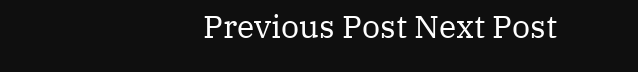Previous Post Next Post